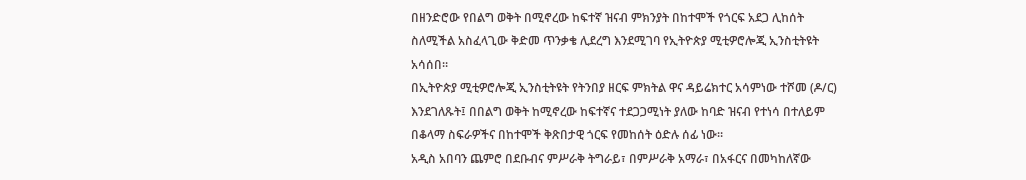በዘንድሮው የበልግ ወቅት በሚኖረው ከፍተኛ ዝናብ ምክንያት በከተሞች የጎርፍ አደጋ ሊከሰት ስለሚችል አስፈላጊው ቅድመ ጥንቃቄ ሊደረግ እንደሚገባ የኢትዮጵያ ሚቲዎሮሎጂ ኢንስቲትዩት አሳሰበ።
በኢትዮጵያ ሚቲዎሮሎጂ ኢንስቲትዩት የትንበያ ዘርፍ ምክትል ዋና ዳይሬክተር አሳምነው ተሾመ (ዶ/ር) እንደገለጹት፤ በበልግ ወቅት ከሚኖረው ከፍተኛና ተደጋጋሚነት ያለው ከባድ ዝናብ የተነሳ በተለይም በቆላማ ስፍራዎችና በከተሞች ቅጽበታዊ ጎርፍ የመከሰት ዕድሉ ሰፊ ነው።
አዲስ አበባን ጨምሮ በደቡብና ምሥራቅ ትግራይ፣ በምሥራቅ አማራ፣ በአፋርና በመካከለኛው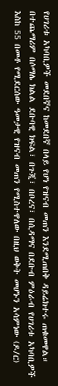የሀገሪቱ አካባቢዎች መደበኛና ከመደበኛ በላይ የሆነ የዝናብ መጠን እንደሚጠበቅ ዳይሬክተሩ ጠቁመዋል።
በተጨማሪም በሶማሌ ክልል ደቡባዊ ክፍል፣ በጉጂ፣ በቦረና፣ በሲዳማና በደቡብ ምዕራብ የሀገሪቱ አካባቢዎች እስከ 55 በመቶ የሚደርሰው ዓመታዊ የዝናብ መጠን የሚስተዋለው በዚህ ወቅት መሆኑን አሳምነው (ዶ/ር)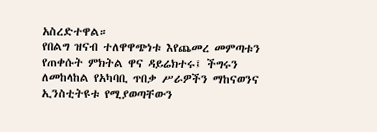አስረድተዋል።
የበልግ ዝናብ ተለዋዋጭነቱ እየጨመረ መምጣቱን የጠቀሱት ምክትል ዋና ዳይሬክተሩ፤ ችግሩን ለመከላከል የአካባቢ ጥበቃ ሥራዎችን ማከናወንና ኢንስቲትዩቱ የሚያወጣቸውን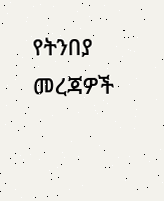የትንበያ መረጃዎች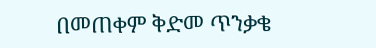በመጠቀም ቅድመ ጥንቃቄ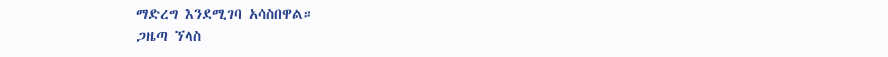ማድረግ እንደሚገባ አሳስበዋል።
ጋዜጣ ኘላስ